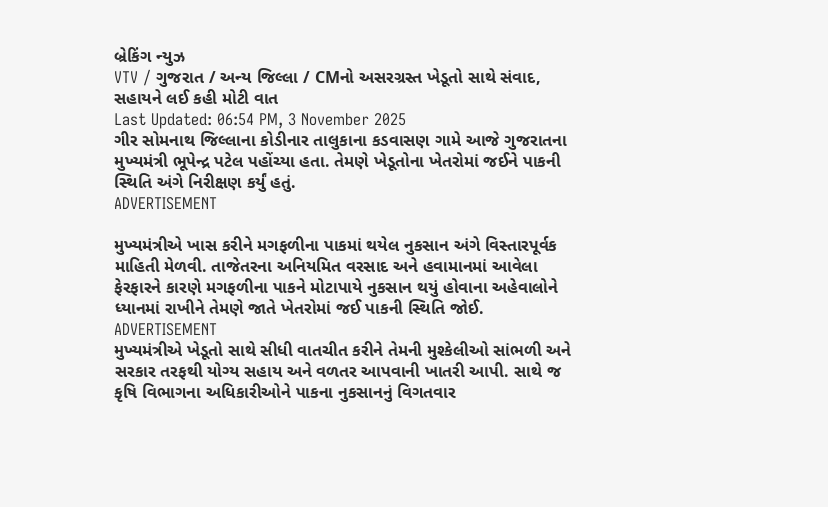બ્રેકિંગ ન્યુઝ
VTV / ગુજરાત / અન્ય જિલ્લા / CMનો અસરગ્રસ્ત ખેડૂતો સાથે સંવાદ, સહાયને લઈ કહી મોટી વાત
Last Updated: 06:54 PM, 3 November 2025
ગીર સોમનાથ જિલ્લાના કોડીનાર તાલુકાના કડવાસણ ગામે આજે ગુજરાતના મુખ્યમંત્રી ભૂપેન્દ્ર પટેલ પહોંચ્યા હતા. તેમણે ખેડૂતોના ખેતરોમાં જઈને પાકની સ્થિતિ અંગે નિરીક્ષણ કર્યું હતું.
ADVERTISEMENT

મુખ્યમંત્રીએ ખાસ કરીને મગફળીના પાકમાં થયેલ નુકસાન અંગે વિસ્તારપૂર્વક માહિતી મેળવી. તાજેતરના અનિયમિત વરસાદ અને હવામાનમાં આવેલા ફેરફારને કારણે મગફળીના પાકને મોટાપાયે નુકસાન થયું હોવાના અહેવાલોને ધ્યાનમાં રાખીને તેમણે જાતે ખેતરોમાં જઈ પાકની સ્થિતિ જોઈ.
ADVERTISEMENT
મુખ્યમંત્રીએ ખેડૂતો સાથે સીધી વાતચીત કરીને તેમની મુશ્કેલીઓ સાંભળી અને સરકાર તરફથી યોગ્ય સહાય અને વળતર આપવાની ખાતરી આપી. સાથે જ કૃષિ વિભાગના અધિકારીઓને પાકના નુકસાનનું વિગતવાર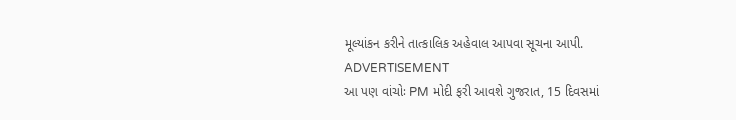મૂલ્યાંકન કરીને તાત્કાલિક અહેવાલ આપવા સૂચના આપી.
ADVERTISEMENT
આ પણ વાંચોઃ PM મોદી ફરી આવશે ગુજરાત, 15 દિવસમાં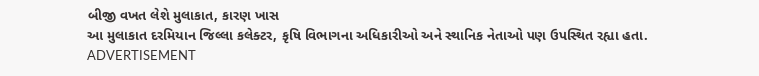બીજી વખત લેશે મુલાકાત, કારણ ખાસ
આ મુલાકાત દરમિયાન જિલ્લા કલેક્ટર, કૃષિ વિભાગના અધિકારીઓ અને સ્થાનિક નેતાઓ પણ ઉપસ્થિત રહ્યા હતા.
ADVERTISEMENT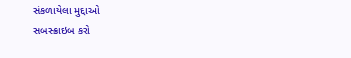સંકળાયેલા મુદ્દાઓ
સબસ્ક્રાઇબ કરો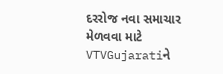દરરોજ નવા સમાચાર મેળવવા માટે VTVGujaratiને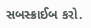સબસ્ક્રાઈબ કરો.